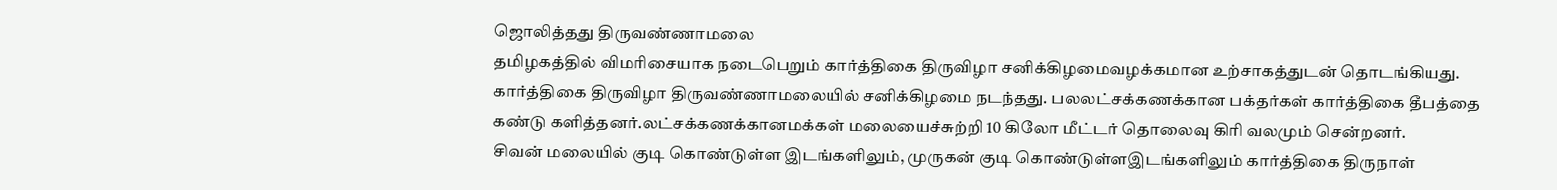ஜொலித்தது திருவண்ணாமலை
தமிழகத்தில் விமரிசையாக நடைபெறும் கார்த்திகை திருவிழா சனிக்கிழமைவழக்கமான உற்சாகத்துடன் தொடங்கியது.
கார்த்திகை திருவிழா திருவண்ணாமலையில் சனிக்கிழமை நடந்தது. பலலட்சக்கணக்கான பக்தர்கள் கார்த்திகை தீபத்தை கண்டு களித்தனர்.லட்சக்கணக்கானமக்கள் மலையைச்சுற்றி 10 கிலோ மீட்டர் தொலைவு கிரி வலமும் சென்றனர்.
சிவன் மலையில் குடி கொண்டுள்ள இடங்களிலும், முருகன் குடி கொண்டுள்ளஇடங்களிலும் கார்த்திகை திருநாள்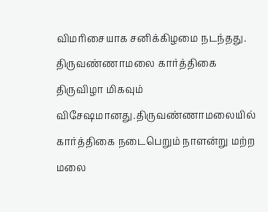விமரிசையாக சனிக்கிழமை நடந்தது.
திருவண்ணாமலை கார்த்திகை திருவிழா மிகவும் விசேஷமானது.திருவண்ணாமலையில் கார்த்திகை நடைபெறும் நாளன்று மற்ற மலை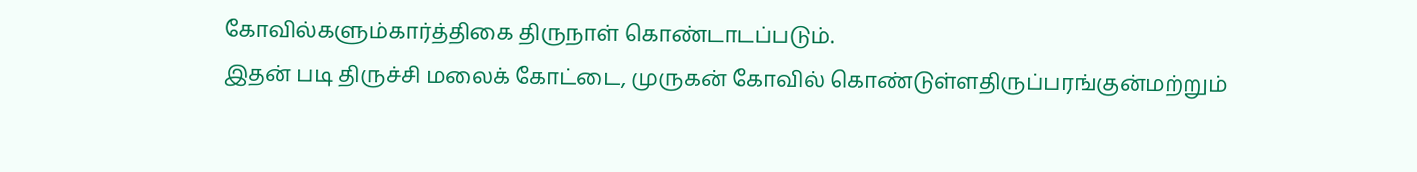கோவில்களும்கார்த்திகை திருநாள் கொண்டாடப்படும்.
இதன் படி திருச்சி மலைக் கோட்டை, முருகன் கோவில் கொண்டுள்ளதிருப்பரங்குன்மற்றும்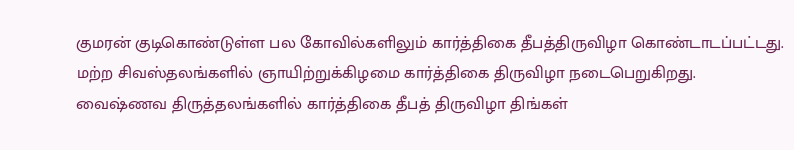குமரன் குடிகொண்டுள்ள பல கோவில்களிலும் கார்த்திகை தீபத்திருவிழா கொண்டாடப்பட்டது.
மற்ற சிவஸ்தலங்களில் ஞாயிற்றுக்கிழமை கார்த்திகை திருவிழா நடைபெறுகிறது.
வைஷ்ணவ திருத்தலங்களில் கார்த்திகை தீபத் திருவிழா திங்கள்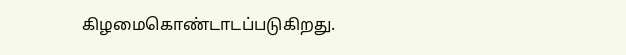கிழமைகொண்டாடப்படுகிறது.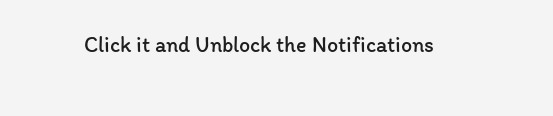Click it and Unblock the Notifications